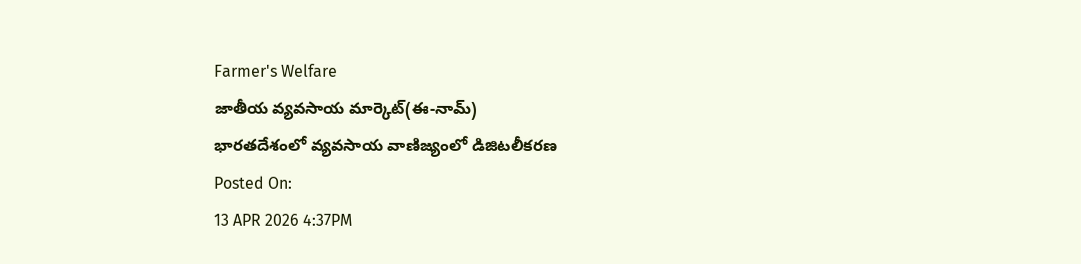Farmer's Welfare
జాతీయ వ్యవసాయ మార్కెట్(ఈ-నామ్)
భారతదేశంలో వ్యవసాయ వాణిజ్యంలో డిజిటలీకరణ
Posted On:
13 APR 2026 4:37PM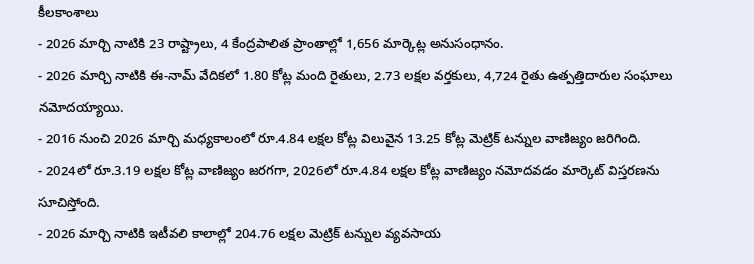కీలకాంశాలు
- 2026 మార్చి నాటికి 23 రాష్ట్రాలు, 4 కేంద్రపాలిత ప్రాంతాల్లో 1,656 మార్కెట్ల అనుసంధానం.
- 2026 మార్చి నాటికి ఈ-నామ్ వేదికలో 1.80 కోట్ల మంది రైతులు, 2.73 లక్షల వర్తకులు, 4,724 రైతు ఉత్పత్తిదారుల సంఘాలు నమోదయ్యాయి.
- 2016 నుంచి 2026 మార్చి మధ్యకాలంలో రూ.4.84 లక్షల కోట్ల విలువైన 13.25 కోట్ల మెట్రిక్ టన్నుల వాణిజ్యం జరిగింది.
- 2024లో రూ.3.19 లక్షల కోట్ల వాణిజ్యం జరగగా, 2026లో రూ.4.84 లక్షల కోట్ల వాణిజ్యం నమోదవడం మార్కెట్ విస్తరణను సూచిస్తోంది.
- 2026 మార్చి నాటికి ఇటీవలి కాలాల్లో 204.76 లక్షల మెట్రిక్ టన్నుల వ్యవసాయ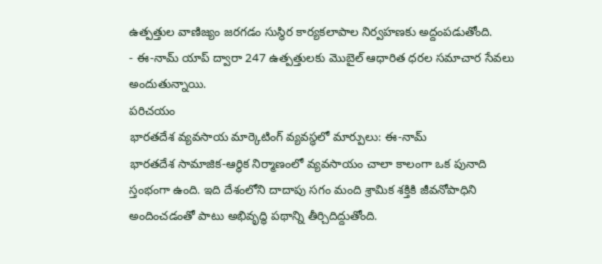ఉత్పత్తుల వాణిజ్యం జరగడం సుస్థిర కార్యకలాపాల నిర్వహణకు అద్దంపడుతోంది.
- ఈ-నామ్ యాప్ ద్వారా 247 ఉత్పత్తులకు మొబైల్ ఆధారిత ధరల సమాచార సేవలు అందుతున్నాయి.
పరిచయం
భారతదేశ వ్యవసాయ మార్కెటింగ్ వ్యవస్థలో మార్పులు: ఈ-నామ్
భారతదేశ సామాజిక-ఆర్థిక నిర్మాణంలో వ్యవసాయం చాలా కాలంగా ఒక పునాది స్తంభంగా ఉంది. ఇది దేశంలోని దాదాపు సగం మంది శ్రామిక శక్తికి జీవనోపాధిని అందించడంతో పాటు అభివృద్ధి పథాన్ని తీర్చిదిద్దుతోంది.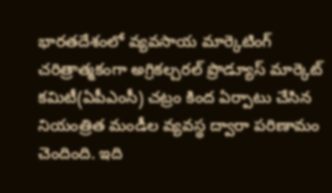భారతదేశంలో వ్యవసాయ మార్కెటింగ్ చరిత్రాత్మకంగా అగ్రికల్చరల్ ప్రొడ్యూస్ మార్కెట్ కమిటీ(ఏపీఎంసీ) చట్రం కింద ఏర్పాటు చేసిన నియంత్రిత మండీల వ్యవస్థ ద్వారా పరిణామం చెందింది. ఇది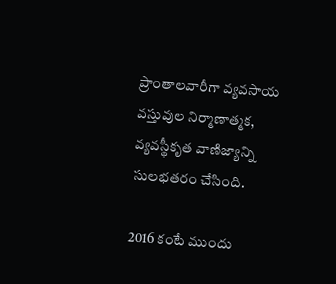ప్రాంతాలవారీగా వ్యవసాయ వస్తువుల నిర్మాణాత్మక, వ్యవస్థీకృత వాణిజ్యాన్ని సులభతరం చేసింది.

2016 కంటే ముందు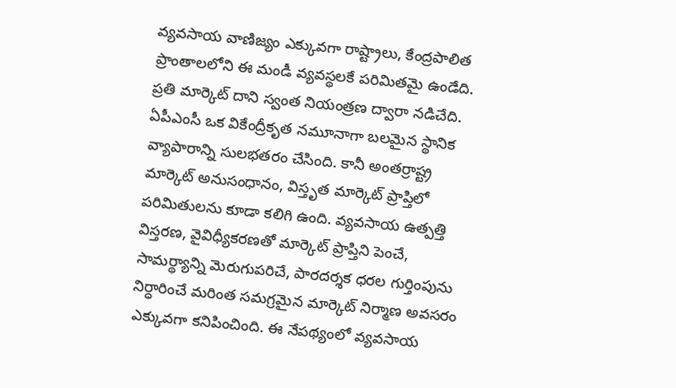వ్యవసాయ వాణిజ్యం ఎక్కువగా రాష్ట్రాలు, కేంద్రపాలిత ప్రాంతాలలోని ఈ మండీ వ్యవస్థలకే పరిమితమై ఉండేది. ప్రతి మార్కెట్ దాని స్వంత నియంత్రణ ద్వారా నడిచేది. ఏపీఎంసీ ఒక వికేంద్రీకృత నమూనాగా బలమైన స్థానిక వ్యాపారాన్ని సులభతరం చేసింది. కానీ అంతర్రాష్ట్ర మార్కెట్ అనుసంధానం, విస్తృత మార్కెట్ ప్రాప్తిలో పరిమితులను కూడా కలిగి ఉంది. వ్యవసాయ ఉత్పత్తి విస్తరణ, వైవిధ్యీకరణతో మార్కెట్ ప్రాప్తిని పెంచే, సామర్థ్యాన్ని మెరుగుపరిచే, పారదర్శక ధరల గుర్తింపును నిర్ధారించే మరింత సమగ్రమైన మార్కెట్ నిర్మాణ అవసరం ఎక్కువగా కనిపించింది. ఈ నేపథ్యంలో వ్యవసాయ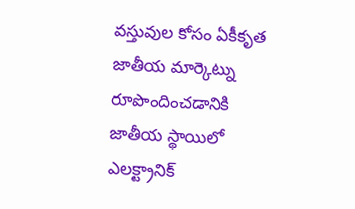వస్తువుల కోసం ఏకీకృత జాతీయ మార్కెట్ను రూపొందించడానికి జాతీయ స్థాయిలో ఎలక్ట్రానిక్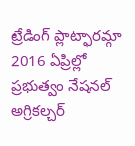ట్రేడింగ్ ప్లాట్ఫారమ్గా 2016 ఏప్రిల్లో ప్రభుత్వం నేషనల్ అగ్రికల్చర్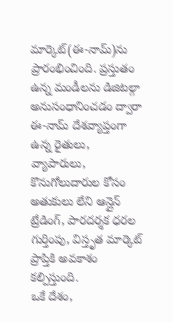మార్కెట్(ఈ-నామ్)ను ప్రారంభించింది. ప్రస్తుతం ఉన్న మండీలను డిజిటల్గా అనుసంధానించడం ద్వారా ఈ-నామ్ దేశవ్యాప్తంగా ఉన్న రైతులు, వ్యాపారులు, కొనుగోలుదారుల కోసం అతుకులు లేని ఆన్లైన్ ట్రేడింగ్, పారదర్శక ధరల గుర్తింపు, విస్తృత మార్కెట్ ప్రాప్తికి అవకాశం కల్పిస్తుంది.
ఒకే దేశం,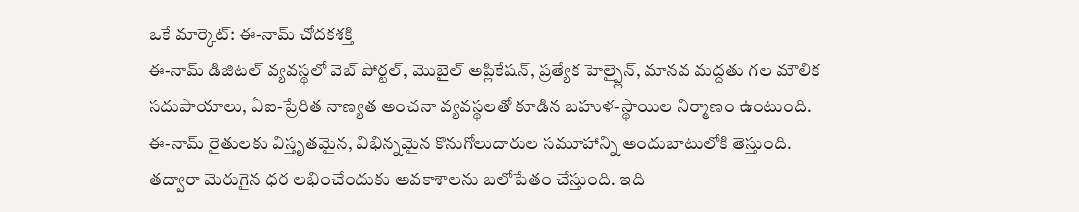ఒకే మార్కెట్: ఈ-నామ్ చోదకశక్తి
ఈ-నామ్ డిజిటల్ వ్యవస్థలో వెబ్ పోర్టల్, మొబైల్ అప్లికేషన్, ప్రత్యేక హెల్ప్లైన్, మానవ మద్దతు గల మౌలిక సదుపాయాలు, ఏఐ-ప్రేరిత నాణ్యత అంచనా వ్యవస్థలతో కూడిన బహుళ-స్థాయిల నిర్మాణం ఉంటుంది. ఈ-నామ్ రైతులకు విస్తృతమైన, విభిన్నమైన కొనుగోలుదారుల సమూహాన్ని అందుబాటులోకి తెస్తుంది. తద్వారా మెరుగైన ధర లభించేందుకు అవకాశాలను బలోపేతం చేస్తుంది. ఇది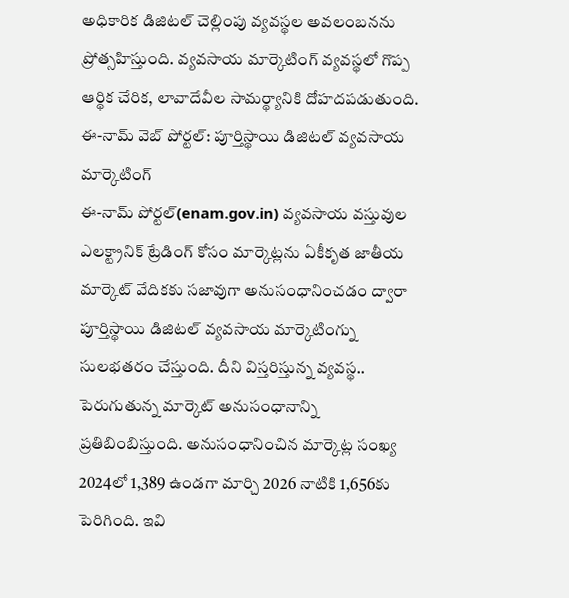అధికారిక డిజిటల్ చెల్లింపు వ్యవస్థల అవలంబనను ప్రోత్సహిస్తుంది. వ్యవసాయ మార్కెటింగ్ వ్యవస్థలో గొప్ప ఆర్థిక చేరిక, లావాదేవీల సామర్థ్యానికి దోహదపడుతుంది.
ఈ-నామ్ వెబ్ పోర్టల్: పూర్తిస్థాయి డిజిటల్ వ్యవసాయ మార్కెటింగ్
ఈ-నామ్ పోర్టల్(enam.gov.in) వ్యవసాయ వస్తువుల ఎలక్ట్రానిక్ ట్రేడింగ్ కోసం మార్కెట్లను ఏకీకృత జాతీయ మార్కెట్ వేదికకు సజావుగా అనుసంధానించడం ద్వారా పూర్తిస్థాయి డిజిటల్ వ్యవసాయ మార్కెటింగ్ను సులభతరం చేస్తుంది. దీని విస్తరిస్తున్న వ్యవస్థ.. పెరుగుతున్న మార్కెట్ అనుసంధానాన్ని ప్రతిబింబిస్తుంది. అనుసంధానించిన మార్కెట్ల సంఖ్య 2024లో 1,389 ఉండగా మార్చి 2026 నాటికి 1,656కు పెరిగింది. ఇవి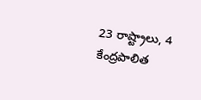23 రాష్ట్రాలు, 4 కేంద్రపాలిత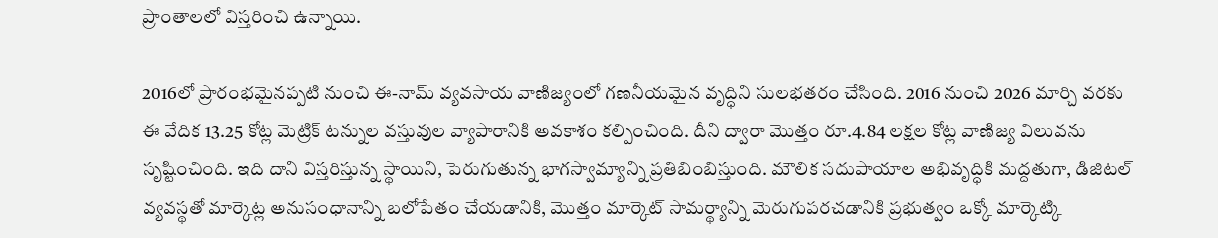ప్రాంతాలలో విస్తరించి ఉన్నాయి.

2016లో ప్రారంభమైనప్పటి నుంచి ఈ-నామ్ వ్యవసాయ వాణిజ్యంలో గణనీయమైన వృద్ధిని సులభతరం చేసింది. 2016 నుంచి 2026 మార్చి వరకు ఈ వేదిక 13.25 కోట్ల మెట్రిక్ టన్నుల వస్తువుల వ్యాపారానికి అవకాశం కల్పించింది. దీని ద్వారా మొత్తం రూ.4.84 లక్షల కోట్ల వాణిజ్య విలువను సృష్టించింది. ఇది దాని విస్తరిస్తున్న స్థాయిని, పెరుగుతున్న భాగస్వామ్యాన్ని ప్రతిబింబిస్తుంది. మౌలిక సదుపాయాల అభివృద్ధికి మద్దతుగా, డిజిటల్ వ్యవస్థతో మార్కెట్ల అనుసంధానాన్ని బలోపేతం చేయడానికి, మొత్తం మార్కెట్ సామర్థ్యాన్ని మెరుగుపరచడానికి ప్రభుత్వం ఒక్కో మార్కెట్కి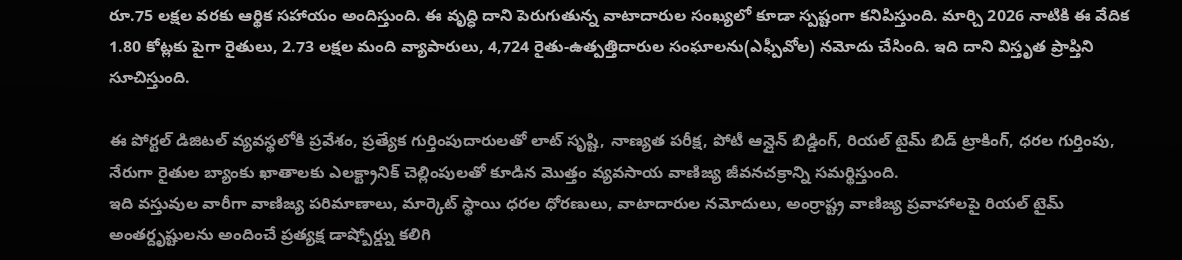రూ.75 లక్షల వరకు ఆర్థిక సహాయం అందిస్తుంది. ఈ వృద్ధి దాని పెరుగుతున్న వాటాదారుల సంఖ్యలో కూడా స్పష్టంగా కనిపిస్తుంది. మార్చి 2026 నాటికి ఈ వేదిక 1.80 కోట్లకు పైగా రైతులు, 2.73 లక్షల మంది వ్యాపారులు, 4,724 రైతు-ఉత్పత్తిదారుల సంఘాలను(ఎఫ్పీవోల) నమోదు చేసింది. ఇది దాని విస్తృత ప్రాప్తిని సూచిస్తుంది.

ఈ పోర్టల్ డిజిటల్ వ్యవస్థలోకి ప్రవేశం, ప్రత్యేక గుర్తింపుదారులతో లాట్ సృష్టి, నాణ్యత పరీక్ష, పోటీ ఆన్లైన్ బిడ్డింగ్, రియల్ టైమ్ బిడ్ ట్రాకింగ్, ధరల గుర్తింపు, నేరుగా రైతుల బ్యాంకు ఖాతాలకు ఎలక్ట్రానిక్ చెల్లింపులతో కూడిన మొత్తం వ్యవసాయ వాణిజ్య జీవనచక్రాన్ని సమర్థిస్తుంది.
ఇది వస్తువుల వారీగా వాణిజ్య పరిమాణాలు, మార్కెట్ స్థాయి ధరల ధోరణులు, వాటాదారుల నమోదులు, అంర్రాష్ట్ర వాణిజ్య ప్రవాహాలపై రియల్ టైమ్ అంతర్దృష్టులను అందించే ప్రత్యక్ష డాష్బోర్డ్ను కలిగి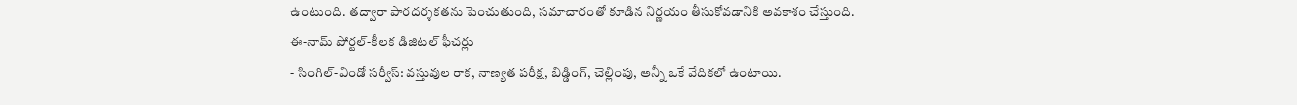ఉంటుంది. తద్వారా పారదర్శకతను పెంచుతుంది, సమాచారంతో కూడిన నిర్ణయం తీసుకోవడానికి అవకాశం చేస్తుంది.
ఈ-నామ్ పోర్టల్-కీలక డిజిటల్ ఫీచర్లు
- సింగిల్-విండో సర్వీస్: వస్తువుల రాక, నాణ్యత పరీక్ష, బిడ్డింగ్, చెల్లింపు, అన్నీ ఒకే వేదికలో ఉంటాయి.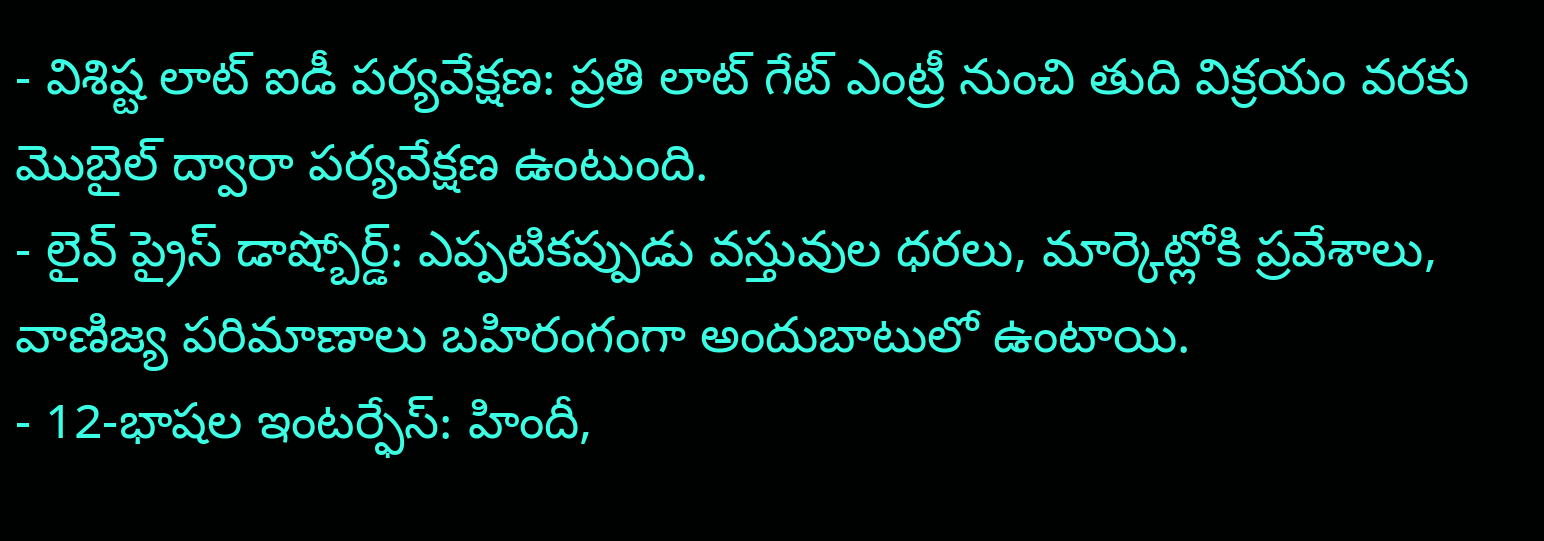- విశిష్ట లాట్ ఐడీ పర్యవేక్షణ: ప్రతి లాట్ గేట్ ఎంట్రీ నుంచి తుది విక్రయం వరకు మొబైల్ ద్వారా పర్యవేక్షణ ఉంటుంది.
- లైవ్ ప్రైస్ డాష్బోర్డ్: ఎప్పటికప్పుడు వస్తువుల ధరలు, మార్కెట్లోకి ప్రవేశాలు, వాణిజ్య పరిమాణాలు బహిరంగంగా అందుబాటులో ఉంటాయి.
- 12-భాషల ఇంటర్ఫేస్: హిందీ,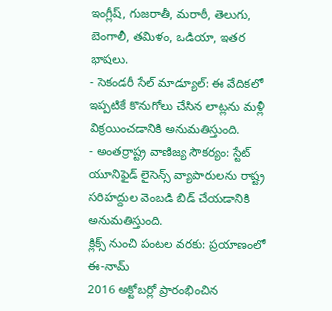ఇంగ్లీష్, గుజరాతీ, మరాఠీ, తెలుగు, బెంగాలీ, తమిళం, ఒడియా, ఇతర భాషలు.
- సెకండరీ సేల్ మాడ్యూల్: ఈ వేదికలో ఇప్పటికే కొనుగోలు చేసిన లాట్లను మళ్లీ విక్రయించడానికి అనుమతిస్తుంది.
- అంతర్రాష్ట్ర వాణిజ్య సౌకర్యం: స్టేట్ యూనిఫైడ్ లైసెన్స్ వ్యాపారులను రాష్ట్ర సరిహద్దుల వెంబడి బిడ్ చేయడానికి అనుమతిస్తుంది.
క్లిక్స్ నుంచి పంటల వరకు: ప్రయాణంలో ఈ-నామ్
2016 అక్టోబర్లో ప్రారంభించిన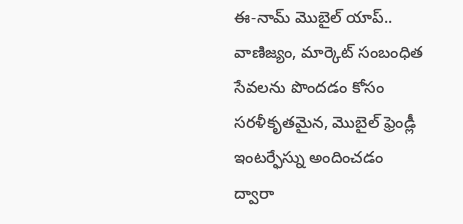ఈ-నామ్ మొబైల్ యాప్.. వాణిజ్యం, మార్కెట్ సంబంధిత సేవలను పొందడం కోసం సరళీకృతమైన, మొబైల్ ఫ్రెండ్లీ ఇంటర్ఫేస్ను అందించడం ద్వారా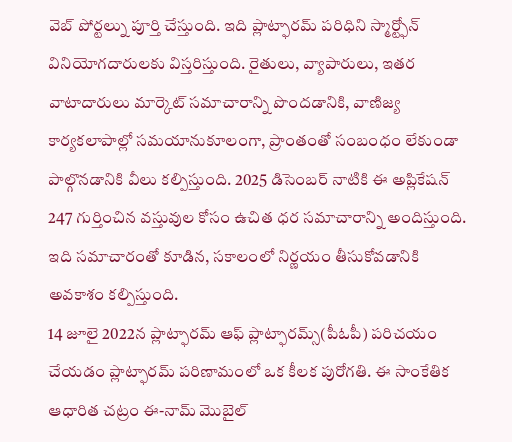వెబ్ పోర్టల్ను పూర్తి చేస్తుంది. ఇది ప్లాట్ఫారమ్ పరిధిని స్మార్ట్ఫోన్ వినియోగదారులకు విస్తరిస్తుంది. రైతులు, వ్యాపారులు, ఇతర వాటాదారులు మార్కెట్ సమాచారాన్ని పొందడానికి, వాణిజ్య కార్యకలాపాల్లో సమయానుకూలంగా, ప్రాంతంతో సంబంధం లేకుండా పాల్గొనడానికి వీలు కల్పిస్తుంది. 2025 డిసెంబర్ నాటికి ఈ అప్లికేషన్ 247 గుర్తించిన వస్తువుల కోసం ఉచిత ధర సమాచారాన్ని అందిస్తుంది. ఇది సమాచారంతో కూడిన, సకాలంలో నిర్ణయం తీసుకోవడానికి అవకాశం కల్పిస్తుంది.
14 జూలై 2022న ప్లాట్ఫారమ్ ఆఫ్ ప్లాట్ఫారమ్స్(పీఓపీ) పరిచయం చేయడం ప్లాట్ఫారమ్ పరిణామంలో ఒక కీలక పురోగతి. ఈ సాంకేతిక ఆధారిత చట్రం ఈ-నామ్ మొబైల్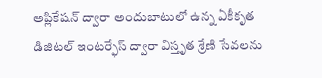అప్లికేషన్ ద్వారా అందుబాటులో ఉన్న ఏకీకృత డిజిటల్ ఇంటర్ఫేస్ ద్వారా విస్తృత శ్రేణి సేవలను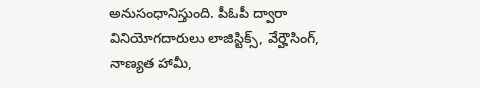అనుసంధానిస్తుంది. పీఓపీ ద్వారా వినియోగదారులు లాజిస్టిక్స్, వేర్హౌసింగ్, నాణ్యత హామీ,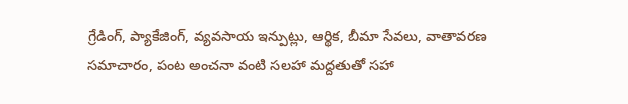గ్రేడింగ్, ప్యాకేజింగ్, వ్యవసాయ ఇన్పుట్లు, ఆర్థిక, బీమా సేవలు, వాతావరణ సమాచారం, పంట అంచనా వంటి సలహా మద్దతుతో సహా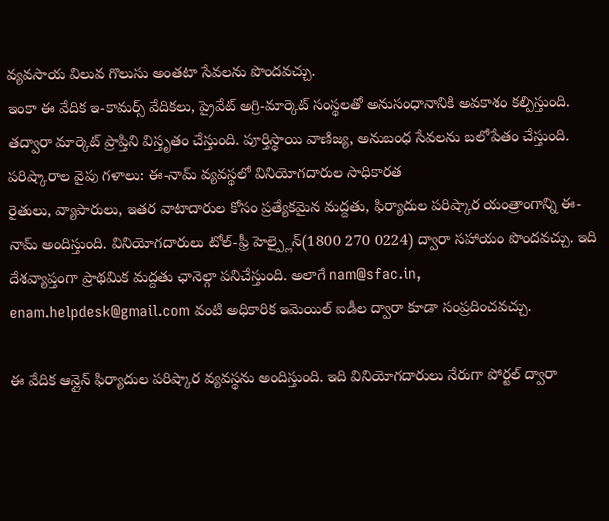వ్యవసాయ విలువ గొలుసు అంతటా సేవలను పొందవచ్చు.
ఇంకా ఈ వేదిక ఇ-కామర్స్ వేదికలు, ప్రైవేట్ అగ్రి-మార్కెట్ సంస్థలతో అనుసంధానానికి అవకాశం కల్పిస్తుంది. తద్వారా మార్కెట్ ప్రాప్తిని విస్తృతం చేస్తుంది. పూర్తిస్థాయి వాణిజ్య, అనుబంధ సేవలను బలోపేతం చేస్తుంది.
పరిష్కారాల వైపు గళాలు: ఈ-నామ్ వ్యవస్థలో వినియోగదారుల సాధికారత
రైతులు, వ్యాపారులు, ఇతర వాటాదారుల కోసం ప్రత్యేకమైన మద్దతు, ఫిర్యాదుల పరిష్కార యంత్రాంగాన్ని ఈ-నామ్ అందిస్తుంది. వినియోగదారులు టోల్-ఫ్రీ హెల్ప్లైన్(1800 270 0224) ద్వారా సహాయం పొందవచ్చు. ఇది దేశవ్యాప్తంగా ప్రాథమిక మద్దతు ఛానెల్గా పనిచేస్తుంది. అలాగే nam@sfac.in, enam.helpdesk@gmail.com వంటి అధికారిక ఇమెయిల్ ఐడీల ద్వారా కూడా సంప్రదించవచ్చు.

ఈ వేదిక ఆన్లైన్ ఫిర్యాదుల పరిష్కార వ్యవస్థను అందిస్తుంది. ఇది వినియోగదారులు నేరుగా పోర్టల్ ద్వారా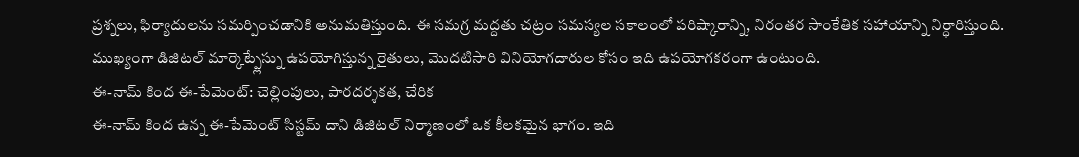ప్రశ్నలు, ఫిర్యాదులను సమర్పించడానికి అనుమతిస్తుంది. ఈ సమగ్ర మద్దతు చట్రం సమస్యల సకాలంలో పరిష్కారాన్ని, నిరంతర సాంకేతిక సహాయాన్ని నిర్ధారిస్తుంది. ముఖ్యంగా డిజిటల్ మార్కెట్ప్లేస్ను ఉపయోగిస్తున్న రైతులు, మొదటిసారి వినియోగదారుల కోసం ఇది ఉపయోగకరంగా ఉంటుంది.
ఈ-నామ్ కింద ఈ-పేమెంట్: చెల్లింపులు, పారదర్శకత, చేరిక
ఈ-నామ్ కింద ఉన్న ఈ-పేమెంట్ సిస్టమ్ దాని డిజిటల్ నిర్మాణంలో ఒక కీలకమైన భాగం. ఇది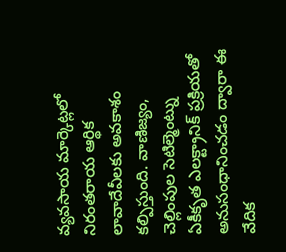వ్యవసాయ మార్కెట్లలో నిరంతరాయ ఆర్థిక లావాదేవీలకు అవకాశం కల్పిస్తుంది. వాణిజ్యం, చెల్లింపుల సెటిల్మెంట్ను ఏకీకృత ఎలక్ట్రానిక్ ప్రక్రియతో అనుసంధానించడం ద్వారా ఈ వేదిక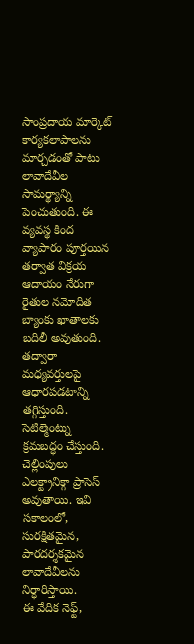సాంప్రదాయ మార్కెట్ కార్యకలాపాలను మార్చడంతో పాటు లావాదేవీల సామర్థ్యాన్ని పెంచుతుంది. ఈ వ్యవస్థ కింద వ్యాపారం పూర్తయిన తర్వాత విక్రయ ఆదాయం నేరుగా రైతుల నమోదిత బ్యాంకు ఖాతాలకు బదిలీ అవుతుంది. తద్వారా మధ్యవర్తులపై ఆధారపడటాన్ని తగ్గిస్తుంది. సెటిల్మెంట్ను క్రమబద్ధం చేస్తుంది. చెల్లింపులు ఎలక్ట్రానిక్గా ప్రాసెస్ అవుతాయి. ఇవి సకాలంలో, సురక్షితమైన, పారదర్శకమైన లావాదేవీలను నిర్ధారిస్తాయి.
ఈ వేదిక నెఫ్ట్,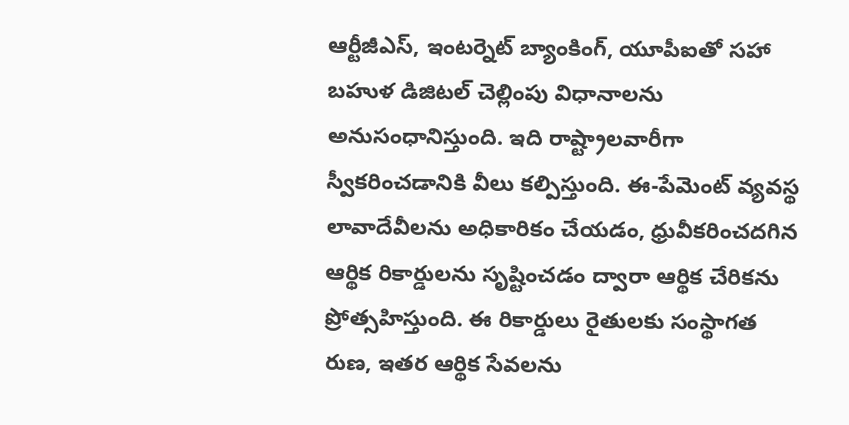ఆర్టీజీఎస్, ఇంటర్నెట్ బ్యాంకింగ్, యూపీఐతో సహా బహుళ డిజిటల్ చెల్లింపు విధానాలను అనుసంధానిస్తుంది. ఇది రాష్ట్రాలవారీగా స్వీకరించడానికి వీలు కల్పిస్తుంది. ఈ-పేమెంట్ వ్యవస్థ లావాదేవీలను అధికారికం చేయడం, ధ్రువీకరించదగిన ఆర్థిక రికార్డులను సృష్టించడం ద్వారా ఆర్థిక చేరికను ప్రోత్సహిస్తుంది. ఈ రికార్డులు రైతులకు సంస్థాగత రుణ, ఇతర ఆర్థిక సేవలను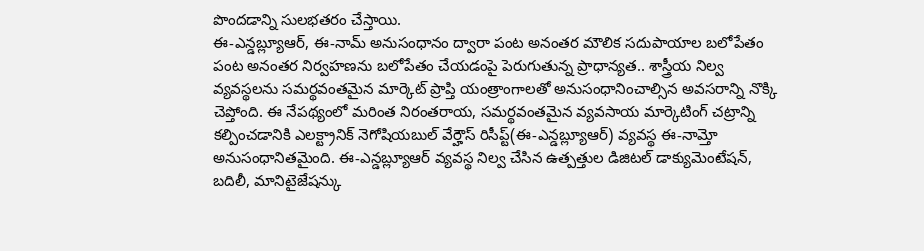పొందడాన్ని సులభతరం చేస్తాయి.
ఈ-ఎన్డబ్ల్యూఆర్, ఈ-నామ్ అనుసంధానం ద్వారా పంట అనంతర మౌలిక సదుపాయాల బలోపేతం
పంట అనంతర నిర్వహణను బలోపేతం చేయడంపై పెరుగుతున్న ప్రాధాన్యత.. శాస్త్రీయ నిల్వ వ్యవస్థలను సమర్థవంతమైన మార్కెట్ ప్రాప్తి యంత్రాంగాలతో అనుసంధానించాల్సిన అవసరాన్ని నొక్కి చెప్తోంది. ఈ నేపథ్యంలో మరింత నిరంతరాయ, సమర్థవంతమైన వ్యవసాయ మార్కెటింగ్ చట్రాన్ని కల్పించడానికి ఎలక్ట్రానిక్ నెగోషియబుల్ వేర్హౌస్ రిసీప్ట్(ఈ-ఎన్డబ్ల్యూఆర్) వ్యవస్థ ఈ-నామ్తో అనుసంధానితమైంది. ఈ-ఎన్డబ్ల్యూఆర్ వ్యవస్థ నిల్వ చేసిన ఉత్పత్తుల డిజిటల్ డాక్యుమెంటేషన్, బదిలీ, మానిటైజేషన్కు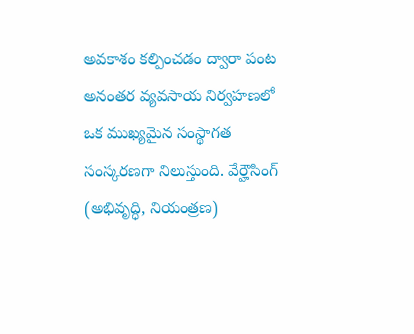అవకాశం కల్పించడం ద్వారా పంట అనంతర వ్యవసాయ నిర్వహణలో ఒక ముఖ్యమైన సంస్థాగత సంస్కరణగా నిలుస్తుంది. వేర్హౌసింగ్ (అభివృద్ధి, నియంత్రణ)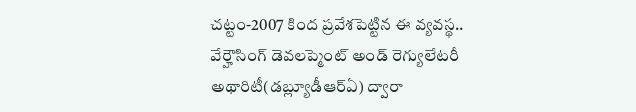చట్టం-2007 కింద ప్రవేశపెట్టిన ఈ వ్యవస్థ.. వేర్హౌసింగ్ డెవలప్మెంట్ అండ్ రెగ్యులేటరీ అథారిటీ(డబ్ల్యూడీఆర్ఏ) ద్వారా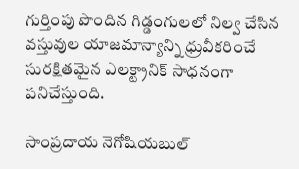గుర్తింపు పొందిన గిడ్డంగులలో నిల్వ చేసిన వస్తువుల యాజమాన్యాన్ని ధ్రువీకరించే సురక్షితమైన ఎలక్ట్రానిక్ సాధనంగా పనిచేస్తుంది.

సాంప్రదాయ నెగోషియబుల్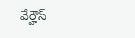వేర్హౌస్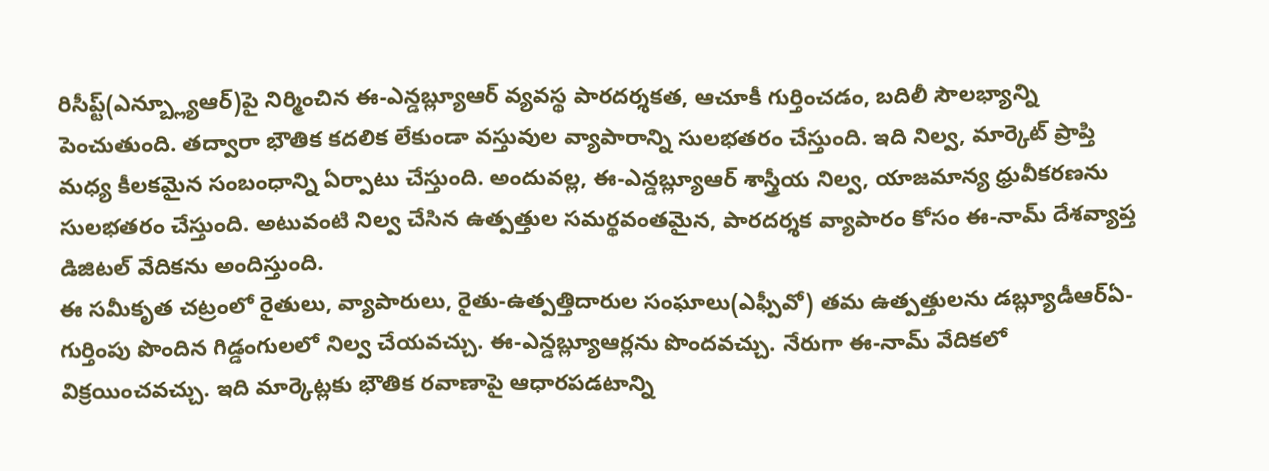రిసీప్ట్(ఎన్బ్ల్యూఆర్)పై నిర్మించిన ఈ-ఎన్డబ్ల్యూఆర్ వ్యవస్థ పారదర్శకత, ఆచూకీ గుర్తించడం, బదిలీ సౌలభ్యాన్ని పెంచుతుంది. తద్వారా భౌతిక కదలిక లేకుండా వస్తువుల వ్యాపారాన్ని సులభతరం చేస్తుంది. ఇది నిల్వ, మార్కెట్ ప్రాప్తి మధ్య కీలకమైన సంబంధాన్ని ఏర్పాటు చేస్తుంది. అందువల్ల, ఈ-ఎన్డబ్ల్యూఆర్ శాస్త్రీయ నిల్వ, యాజమాన్య ధ్రువీకరణను సులభతరం చేస్తుంది. అటువంటి నిల్వ చేసిన ఉత్పత్తుల సమర్థవంతమైన, పారదర్శక వ్యాపారం కోసం ఈ-నామ్ దేశవ్యాప్త డిజిటల్ వేదికను అందిస్తుంది.
ఈ సమీకృత చట్రంలో రైతులు, వ్యాపారులు, రైతు-ఉత్పత్తిదారుల సంఘాలు(ఎఫ్పీవో) తమ ఉత్పత్తులను డబ్ల్యూడీఆర్ఏ-గుర్తింపు పొందిన గిడ్డంగులలో నిల్వ చేయవచ్చు. ఈ-ఎన్డబ్ల్యూఆర్లను పొందవచ్చు. నేరుగా ఈ-నామ్ వేదికలో విక్రయించవచ్చు. ఇది మార్కెట్లకు భౌతిక రవాణాపై ఆధారపడటాన్ని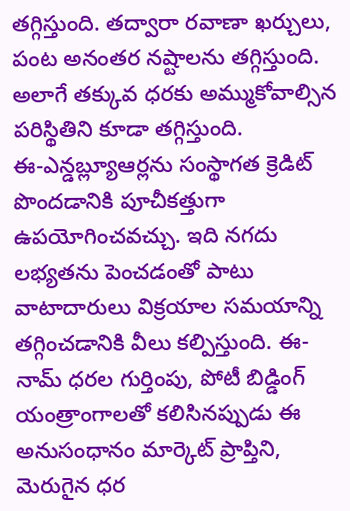తగ్గిస్తుంది. తద్వారా రవాణా ఖర్చులు, పంట అనంతర నష్టాలను తగ్గిస్తుంది. అలాగే తక్కువ ధరకు అమ్ముకోవాల్సిన పరిస్థితిని కూడా తగ్గిస్తుంది.
ఈ-ఎన్డబ్ల్యూఆర్లను సంస్థాగత క్రెడిట్ పొందడానికి పూచీకత్తుగా ఉపయోగించవచ్చు. ఇది నగదు లభ్యతను పెంచడంతో పాటు వాటాదారులు విక్రయాల సమయాన్ని తగ్గించడానికి వీలు కల్పిస్తుంది. ఈ-నామ్ ధరల గుర్తింపు, పోటీ బిడ్డింగ్ యంత్రాంగాలతో కలిసినప్పుడు ఈ అనుసంధానం మార్కెట్ ప్రాప్తిని, మెరుగైన ధర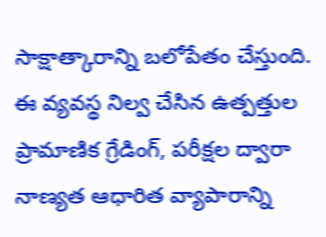సాక్షాత్కారాన్ని బలోపేతం చేస్తుంది.
ఈ వ్యవస్థ నిల్వ చేసిన ఉత్పత్తుల ప్రామాణిక గ్రేడింగ్, పరీక్షల ద్వారా నాణ్యత ఆధారిత వ్యాపారాన్ని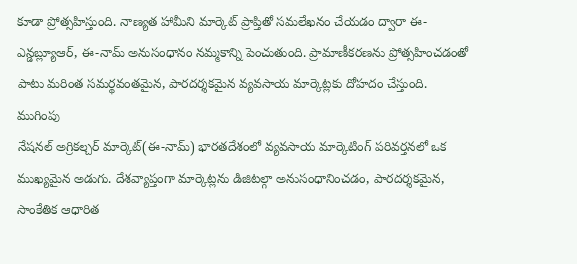కూడా ప్రోత్సహిస్తుంది. నాణ్యత హామీని మార్కెట్ ప్రాప్తితో సమలేఖనం చేయడం ద్వారా ఈ-ఎన్డబ్ల్యూఆర్, ఈ-నామ్ అనుసంధానం నమ్మకాన్ని పెంచుతుంది. ప్రామాణీకరణను ప్రోత్సహించడంతో పాటు మరింత సమర్థవంతమైన, పారదర్శకమైన వ్యవసాయ మార్కెట్లకు దోహదం చేస్తుంది.
ముగింపు
నేషనల్ అగ్రికల్చర్ మార్కెట్(ఈ-నామ్) భారతదేశంలో వ్యవసాయ మార్కెటింగ్ పరివర్తనలో ఒక ముఖ్యమైన అడుగు. దేశవ్యాప్తంగా మార్కెట్లను డిజిటల్గా అనుసంధానించడం, పారదర్శకమైన, సాంకేతిక ఆధారిత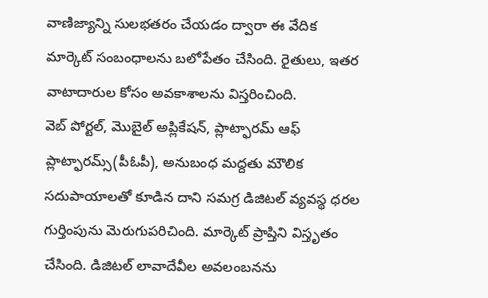వాణిజ్యాన్ని సులభతరం చేయడం ద్వారా ఈ వేదిక మార్కెట్ సంబంధాలను బలోపేతం చేసింది. రైతులు, ఇతర వాటాదారుల కోసం అవకాశాలను విస్తరించింది.
వెబ్ పోర్టల్, మొబైల్ అప్లికేషన్, ప్లాట్ఫారమ్ ఆఫ్ ప్లాట్ఫారమ్స్(పీఓపీ), అనుబంధ మద్దతు మౌలిక సదుపాయాలతో కూడిన దాని సమగ్ర డిజిటల్ వ్యవస్థ ధరల గుర్తింపును మెరుగుపరిచింది. మార్కెట్ ప్రాప్తిని విస్తృతం చేసింది. డిజిటల్ లావాదేవీల అవలంబనను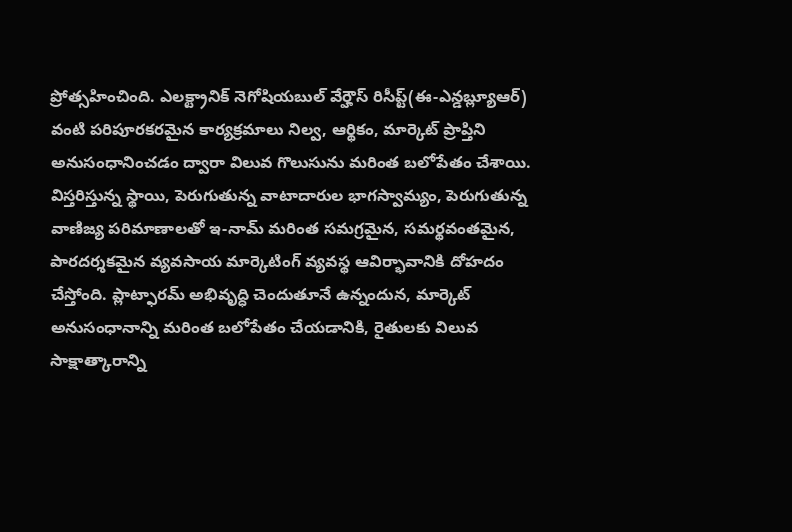ప్రోత్సహించింది. ఎలక్ట్రానిక్ నెగోషియబుల్ వేర్హౌస్ రిసీప్ట్(ఈ-ఎన్డబ్ల్యూఆర్) వంటి పరిపూరకరమైన కార్యక్రమాలు నిల్వ, ఆర్థికం, మార్కెట్ ప్రాప్తిని అనుసంధానించడం ద్వారా విలువ గొలుసును మరింత బలోపేతం చేశాయి.
విస్తరిస్తున్న స్థాయి, పెరుగుతున్న వాటాదారుల భాగస్వామ్యం, పెరుగుతున్న వాణిజ్య పరిమాణాలతో ఇ-నామ్ మరింత సమగ్రమైన, సమర్థవంతమైన, పారదర్శకమైన వ్యవసాయ మార్కెటింగ్ వ్యవస్థ ఆవిర్భావానికి దోహదం చేస్తోంది. ప్లాట్ఫారమ్ అభివృద్ధి చెందుతూనే ఉన్నందున, మార్కెట్ అనుసంధానాన్ని మరింత బలోపేతం చేయడానికి, రైతులకు విలువ సాక్షాత్కారాన్ని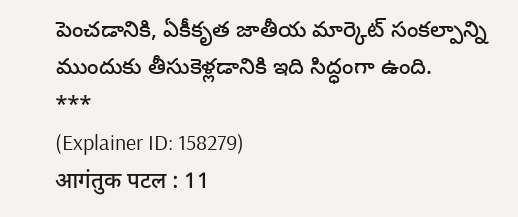పెంచడానికి, ఏకీకృత జాతీయ మార్కెట్ సంకల్పాన్ని ముందుకు తీసుకెళ్లడానికి ఇది సిద్ధంగా ఉంది.
***
(Explainer ID: 158279)
आगंतुक पटल : 11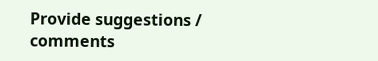Provide suggestions / comments